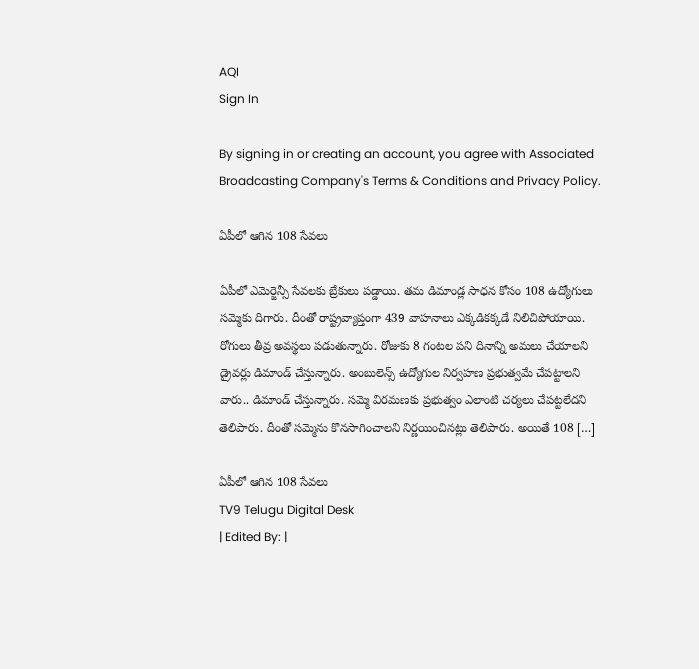AQI
Sign In

By signing in or creating an account, you agree with Associated Broadcasting Company's Terms & Conditions and Privacy Policy.

ఏపీలో ఆగిన 108 సేవలు

ఏపీలో ఎమెర్జెన్సీ సేవలకు బ్రేకులు పడ్డాయి. తమ డిమాండ్ల సాధన కోసం 108 ఉద్యోగులు సమ్మెకు దిగారు. దీంతో రాష్ట్రవ్యాప్తంగా 439 వాహనాలు ఎక్కడికక్కడే నిలిచిపోయాయి. రోగులు తీవ్ర అవస్థలు పడుతున్నారు. రోజుకు 8 గంటల పని దినాన్ని అమలు చేయాలని డ్రైవర్లు డిమాండ్ చేస్తున్నారు. అంబులెన్స్ ఉద్యోగుల నిర్వహణ ప్రభుత్వమే చేపట్టాలని వారు.. డిమాండ్ చేస్తున్నారు. సమ్మె విరమణకు ప్రభుత్వం ఎలాంటి చర్యలు చేపట్టలేదని తెలిపారు. దీంతో సమ్మెను కొనసాగించాలని నిర్ణయించినట్లు తెలిపారు. అయితే 108 […]

ఏపీలో ఆగిన 108 సేవలు
TV9 Telugu Digital Desk
| Edited By: |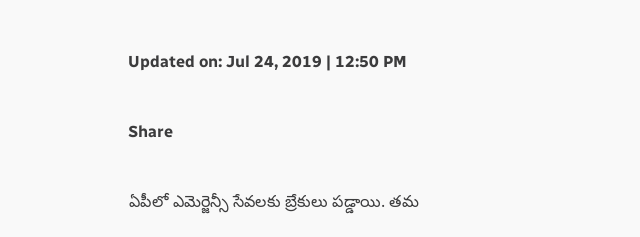Updated on: Jul 24, 2019 | 12:50 PM

Share

ఏపీలో ఎమెర్జెన్సీ సేవలకు బ్రేకులు పడ్డాయి. తమ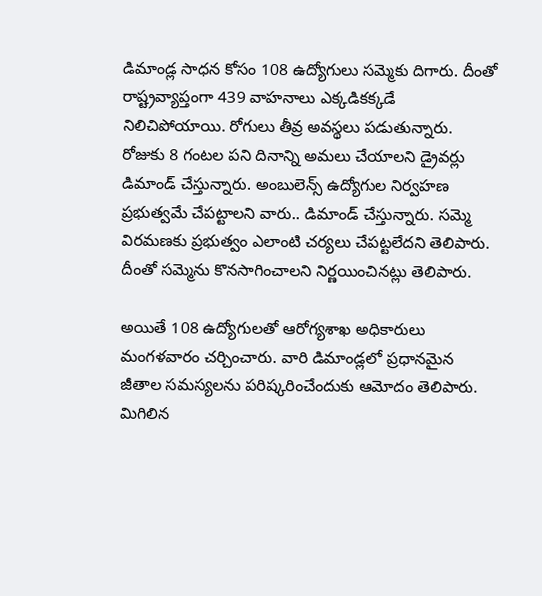డిమాండ్ల సాధన కోసం 108 ఉద్యోగులు సమ్మెకు దిగారు. దీంతో రాష్ట్రవ్యాప్తంగా 439 వాహనాలు ఎక్కడికక్కడే నిలిచిపోయాయి. రోగులు తీవ్ర అవస్థలు పడుతున్నారు. రోజుకు 8 గంటల పని దినాన్ని అమలు చేయాలని డ్రైవర్లు డిమాండ్ చేస్తున్నారు. అంబులెన్స్ ఉద్యోగుల నిర్వహణ ప్రభుత్వమే చేపట్టాలని వారు.. డిమాండ్ చేస్తున్నారు. సమ్మె విరమణకు ప్రభుత్వం ఎలాంటి చర్యలు చేపట్టలేదని తెలిపారు. దీంతో సమ్మెను కొనసాగించాలని నిర్ణయించినట్లు తెలిపారు.

అయితే 108 ఉద్యోగులతో ఆరోగ్యశాఖ అధికారులు మంగళవారం చర్చించారు. వారి డిమాండ్లలో ప్రధానమైన జీతాల సమస్యలను పరిష్కరించేందుకు ఆమోదం తెలిపారు. మిగిలిన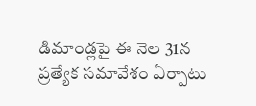డిమాండ్లపై ఈ నెల 31న ప్రత్యేక సమావేశం ఏర్పాటు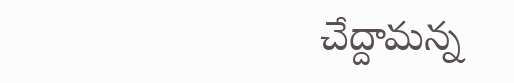చేద్దామన్న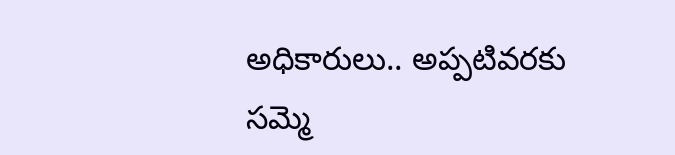అధికారులు.. అప్పటివరకు సమ్మె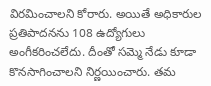విరమించాలని కోరారు. అయితే అధికారుల ప్రతిపాదనను 108 ఉద్యోగులు అంగీకరించలేదు. దీంతో సమ్మె నేడు కూడా కొనసాగించాలని నిర్ణయించారు. తమ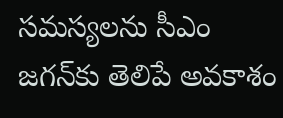సమస్యలను సీఎం జగన్‌కు తెలిపే అవకాశం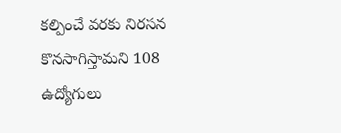కల్పించే వరకు నిరసన కొనసాగిస్తామని 108 ఉద్యోగులు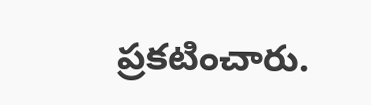ప్రకటించారు.